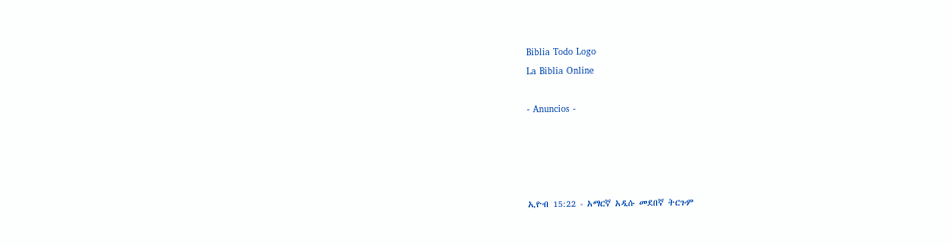Biblia Todo Logo
La Biblia Online

- Anuncios -




ኢዮብ 15:22 - አማርኛ አዲሱ መደበኛ ትርጉም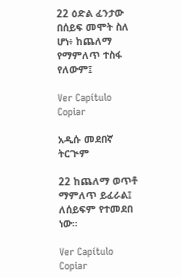22 ዕድል ፈንታው በሰይፍ መሞት ስለ ሆነ፥ ከጨለማ የማምለጥ ተስፋ የለውም፤

Ver Capítulo Copiar

አዲሱ መደበኛ ትርጒም

22 ከጨለማ ወጥቶ ማምለጥ ይፈራል፤ ለሰይፍም የተመደበ ነው።

Ver Capítulo Copiar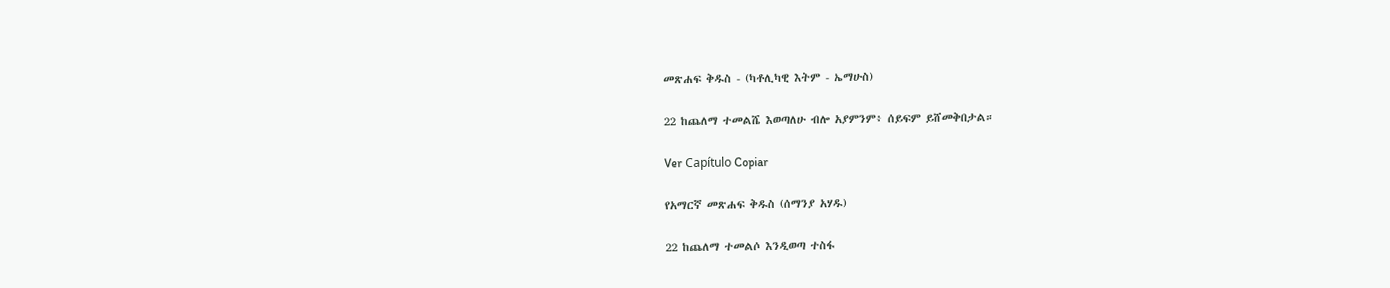መጽሐፍ ቅዱስ - (ካቶሊካዊ እትም - ኤማሁስ)

22 ከጨለማ ተመልሼ እወጣለሁ ብሎ አያምንም፥ ሰይፍም ይሸመቅበታል።

Ver Capítulo Copiar

የአማርኛ መጽሐፍ ቅዱስ (ሰማንያ አሃዱ)

22 ከጨለማ ተመልሶ እንዲወጣ ተስፋ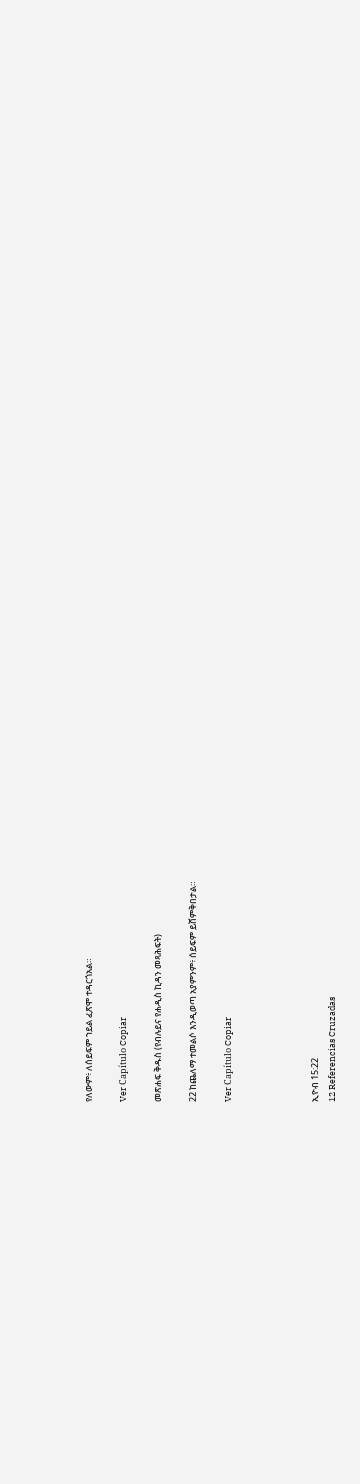የለውም፥ ለሰይፍም ኀይል ፈጽሞ ተዳርጎአል።

Ver Capítulo Copiar

መጽሐፍ ቅዱስ (የብሉይና የሐዲስ ኪዳን መጻሕፍት)

22 ከጨለማ ተመልሶ እንዲወጣ አያምንም፥ ሰይፍም ይሸምቅበታል።

Ver Capítulo Copiar




ኢዮብ 15:22
12 Referencias Cruzadas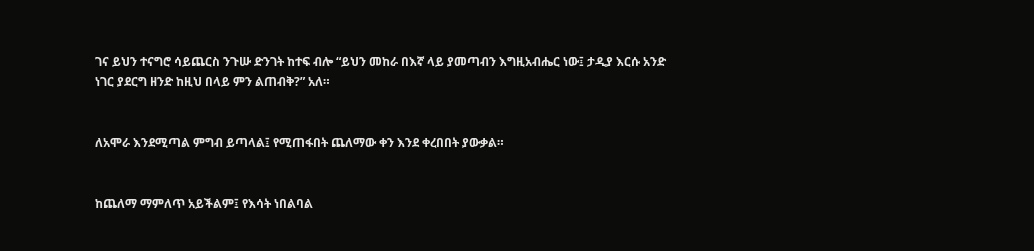ገና ይህን ተናግሮ ሳይጨርስ ንጉሡ ድንገት ከተፍ ብሎ “ይህን መከራ በእኛ ላይ ያመጣብን እግዚአብሔር ነው፤ ታዲያ እርሱ አንድ ነገር ያደርግ ዘንድ ከዚህ በላይ ምን ልጠብቅ?” አለ።


ለአሞራ እንደሚጣል ምግብ ይጣላል፤ የሚጠፋበት ጨለማው ቀን እንደ ቀረበበት ያውቃል።


ከጨለማ ማምለጥ አይችልም፤ የእሳት ነበልባል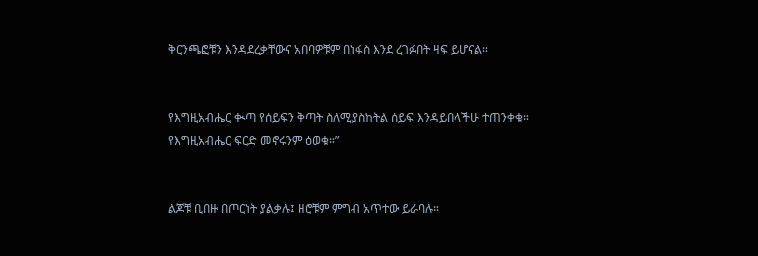ቅርንጫፎቹን እንዳደረቃቸውና አበባዎቹም በነፋስ እንደ ረገፉበት ዛፍ ይሆናል።


የእግዚአብሔር ቊጣ የሰይፍን ቅጣት ስለሚያስከትል ሰይፍ እንዳይበላችሁ ተጠንቀቁ። የእግዚአብሔር ፍርድ መኖሩንም ዕወቁ።”


ልጆቹ ቢበዙ በጦርነት ያልቃሉ፤ ዘሮቹም ምግብ አጥተው ይራባሉ።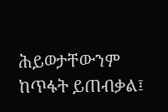ሕይወታቸውንም ከጥፋት ይጠብቃል፤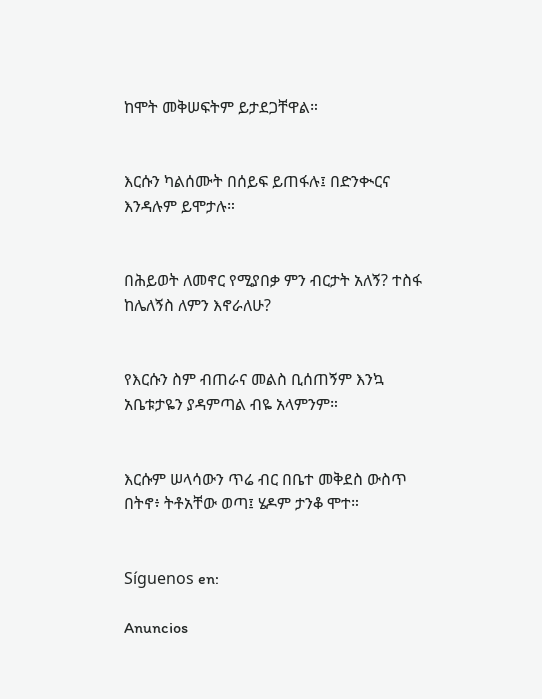ከሞት መቅሠፍትም ይታደጋቸዋል።


እርሱን ካልሰሙት በሰይፍ ይጠፋሉ፤ በድንቊርና እንዳሉም ይሞታሉ።


በሕይወት ለመኖር የሚያበቃ ምን ብርታት አለኝ? ተስፋ ከሌለኝስ ለምን እኖራለሁ?


የእርሱን ስም ብጠራና መልስ ቢሰጠኝም እንኳ አቤቱታዬን ያዳምጣል ብዬ አላምንም።


እርሱም ሠላሳውን ጥሬ ብር በቤተ መቅደስ ውስጥ በትኖ፥ ትቶአቸው ወጣ፤ ሄዶም ታንቆ ሞተ።


Síguenos en:

Anuncios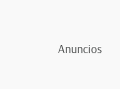Anuncios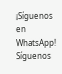¡Síguenos en WhatsApp! Síguenos